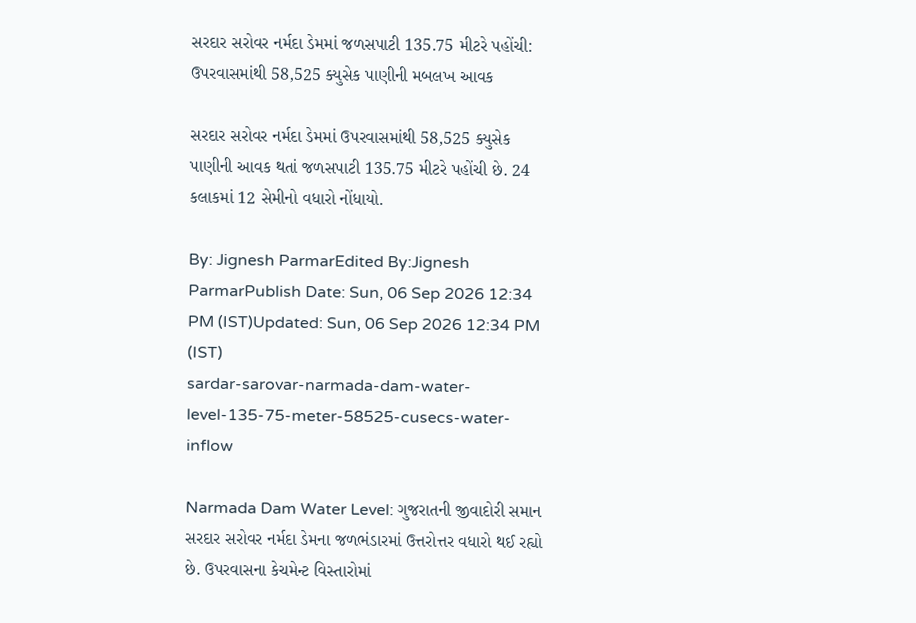સરદાર સરોવર નર્મદા ડેમમાં જળસપાટી 135.75 મીટરે પહોંચી: ઉપરવાસમાંથી 58,525 ક્યુસેક પાણીની મબલખ આવક

સરદાર સરોવર નર્મદા ડેમમાં ઉપરવાસમાંથી 58,525 ક્યુસેક પાણીની આવક થતાં જળસપાટી 135.75 મીટરે પહોંચી છે. 24 કલાકમાં 12 સેમીનો વધારો નોંધાયો.

By: Jignesh ParmarEdited By:Jignesh ParmarPublish Date: Sun, 06 Sep 2026 12:34 PM (IST)Updated: Sun, 06 Sep 2026 12:34 PM (IST)
sardar-sarovar-narmada-dam-water-level-135-75-meter-58525-cusecs-water-inflow

Narmada Dam Water Level: ગુજરાતની જીવાદોરી સમાન સરદાર સરોવર નર્મદા ડેમના જળભંડારમાં ઉત્તરોત્તર વધારો થઈ રહ્યો છે. ઉપરવાસના કેચમેન્ટ વિસ્તારોમાં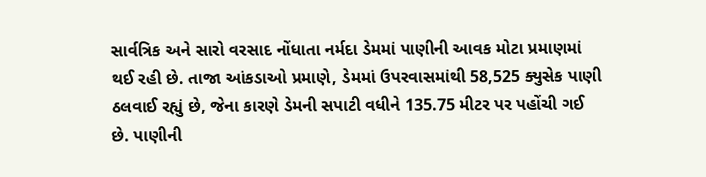સાર્વત્રિક અને સારો વરસાદ નોંધાતા નર્મદા ડેમમાં પાણીની આવક મોટા પ્રમાણમાં થઈ રહી છે. તાજા આંકડાઓ પ્રમાણે, ડેમમાં ઉપરવાસમાંથી 58,525 ક્યુસેક પાણી ઠલવાઈ રહ્યું છે, જેના કારણે ડેમની સપાટી વધીને 135.75 મીટર પર પહોંચી ગઈ છે. પાણીની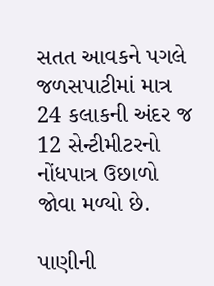સતત આવકને પગલે જળસપાટીમાં માત્ર 24 કલાકની અંદર જ 12 સેન્ટીમીટરનો નોંધપાત્ર ઉછાળો જોવા મળ્યો છે.

પાણીની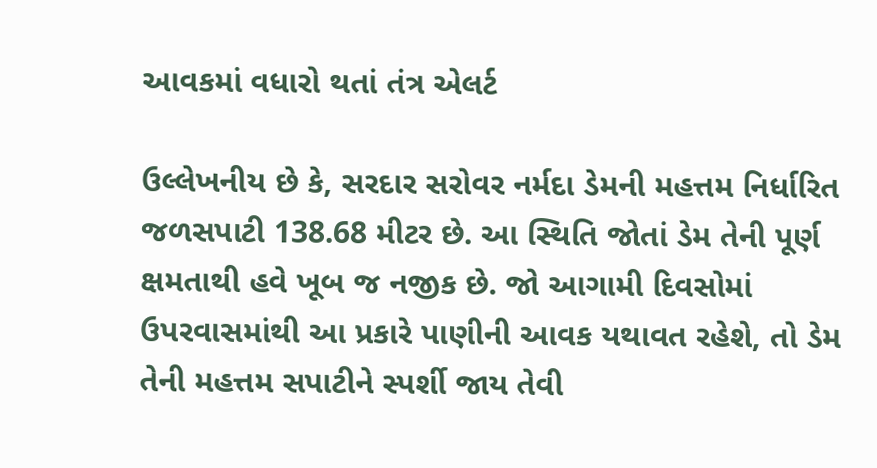આવકમાં વધારો થતાં તંત્ર એલર્ટ

ઉલ્લેખનીય છે કે, સરદાર સરોવર નર્મદા ડેમની મહત્તમ નિર્ધારિત જળસપાટી 138.68 મીટર છે. આ સ્થિતિ જોતાં ડેમ તેની પૂર્ણ ક્ષમતાથી હવે ખૂબ જ નજીક છે. જો આગામી દિવસોમાં ઉપરવાસમાંથી આ પ્રકારે પાણીની આવક યથાવત રહેશે, તો ડેમ તેની મહત્તમ સપાટીને સ્પર્શી જાય તેવી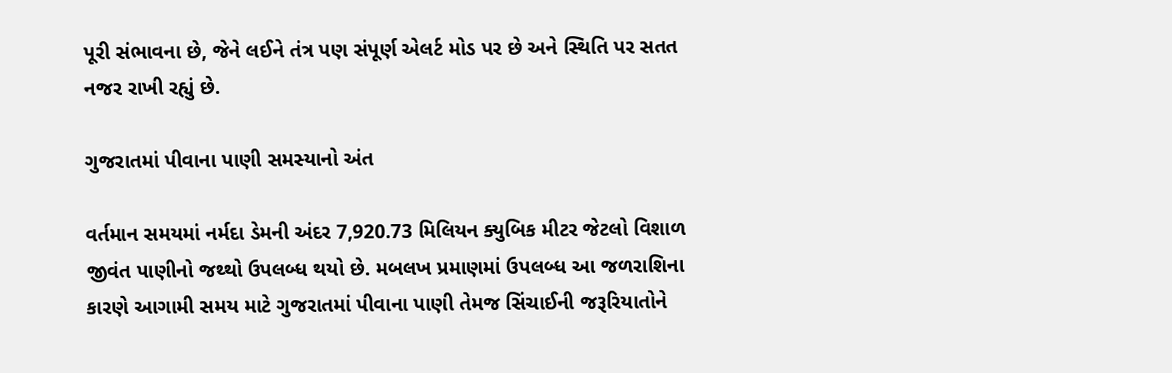પૂરી સંભાવના છે, જેને લઈને તંત્ર પણ સંપૂર્ણ એલર્ટ મોડ પર છે અને સ્થિતિ પર સતત નજર રાખી રહ્યું છે.

ગુજરાતમાં પીવાના પાણી સમસ્યાનો અંત

વર્તમાન સમયમાં નર્મદા ડેમની અંદર 7,920.73 મિલિયન ક્યુબિક મીટર જેટલો વિશાળ જીવંત પાણીનો જથ્થો ઉપલબ્ધ થયો છે. મબલખ પ્રમાણમાં ઉપલબ્ધ આ જળરાશિના કારણે આગામી સમય માટે ગુજરાતમાં પીવાના પાણી તેમજ સિંચાઈની જરૂરિયાતોને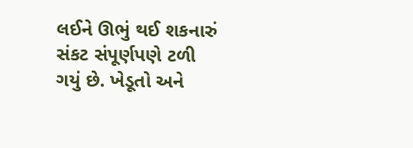લઈને ઊભું થઈ શકનારું સંકટ સંપૂર્ણપણે ટળી ગયું છે. ખેડૂતો અને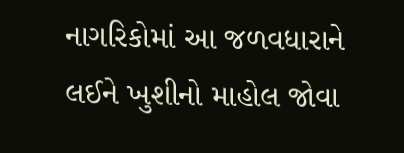નાગરિકોમાં આ જળવધારાને લઈને ખુશીનો માહોલ જોવા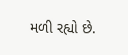મળી રહ્યો છે.